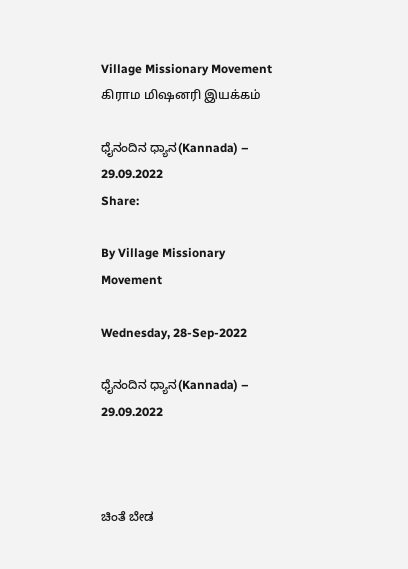Village Missionary Movement         கிராம மிஷனரி இயக்கம்

ಧೈನಂದಿನ ಧ್ಯಾನ(Kannada) – 29.09.2022
Share:

By Village Missionary Movement

Wednesday, 28-Sep-2022

ಧೈನಂದಿನ ಧ್ಯಾನ(Kannada) – 29.09.2022



ಚಿಂತೆ ಬೇಡ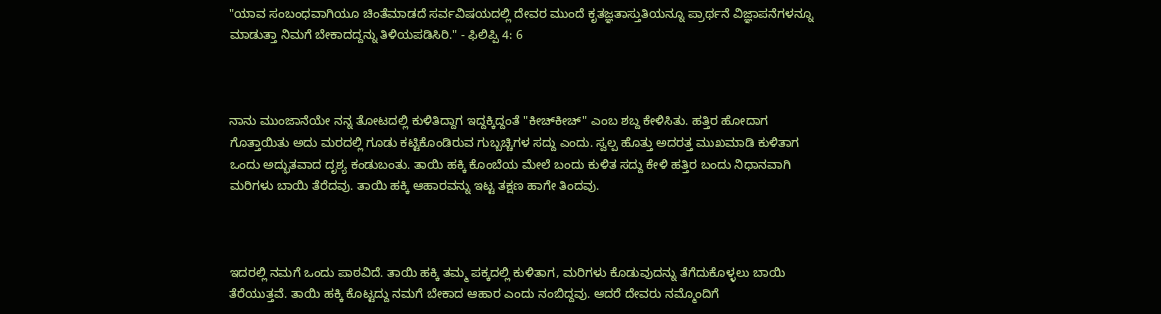"ಯಾವ ಸಂಬಂಧವಾಗಿಯೂ ಚಿಂತೆಮಾಡದೆ ಸರ್ವವಿಷಯದಲ್ಲಿ ದೇವರ ಮುಂದೆ ಕೃತಜ್ಞತಾಸ್ತುತಿಯನ್ನೂ ಪ್ರಾರ್ಥನೆ ವಿಜ್ಞಾಪನೆಗಳನ್ನೂ ಮಾಡುತ್ತಾ ನಿಮಗೆ ಬೇಕಾದದ್ದನ್ನು ತಿಳಿಯಪಡಿಸಿರಿ." - ಫಿಲಿಪ್ಪಿ 4: 6



ನಾನು ಮುಂಜಾನೆಯೇ ನನ್ನ ತೋಟದಲ್ಲಿ ಕುಳಿತಿದ್ದಾಗ ಇದ್ದಕ್ಕಿದ್ದಂತೆ "ಕೀಚ್‌ಕೀಚ್" ಎಂಬ ಶಬ್ದ ಕೇಳಿಸಿತು. ಹತ್ತಿರ ಹೋದಾಗ ಗೊತ್ತಾಯಿತು ಅದು ಮರದಲ್ಲಿ ಗೂಡು ಕಟ್ಟಿಕೊಂಡಿರುವ ಗುಬ್ಬಚ್ಚಿಗಳ ಸದ್ದು ಎಂದು. ಸ್ವಲ್ಪ ಹೊತ್ತು ಅದರತ್ತ ಮುಖಮಾಡಿ ಕುಳಿತಾಗ ಒಂದು ಅದ್ಭುತವಾದ ದೃಶ್ಯ ಕಂಡುಬಂತು. ತಾಯಿ ಹಕ್ಕಿ ಕೊಂಬೆಯ ಮೇಲೆ ಬಂದು ಕುಳಿತ ಸದ್ದು ಕೇಳಿ ಹತ್ತಿರ ಬಂದು ನಿಧಾನವಾಗಿ ಮರಿಗಳು ಬಾಯಿ ತೆರೆದವು. ತಾಯಿ ಹಕ್ಕಿ ಆಹಾರವನ್ನು ಇಟ್ಟ ತಕ್ಷಣ ಹಾಗೇ ತಿಂದವು.



ಇದರಲ್ಲಿ ನಮಗೆ ಒಂದು ಪಾಠವಿದೆ. ತಾಯಿ ಹಕ್ಕಿ ತಮ್ಮ ಪಕ್ಕದಲ್ಲಿ ಕುಳಿತಾಗ, ಮರಿಗಳು ಕೊಡುವುದನ್ನು ತೆಗೆದುಕೊಳ್ಳಲು ಬಾಯಿ ತೆರೆಯುತ್ತವೆ. ತಾಯಿ ಹಕ್ಕಿ ಕೊಟ್ಟದ್ದು ನಮಗೆ ಬೇಕಾದ ಆಹಾರ ಎಂದು ನಂಬಿದ್ದವು. ಆದರೆ ದೇವರು ನಮ್ಮೊಂದಿಗೆ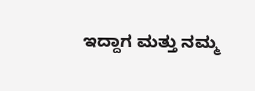ಇದ್ದಾಗ ಮತ್ತು ನಮ್ಮ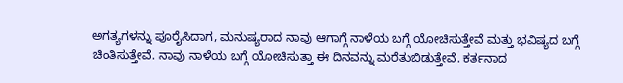ಅಗತ್ಯಗಳನ್ನು ಪೂರೈಸಿದಾಗ, ಮನುಷ್ಯರಾದ ನಾವು ಆಗಾಗ್ಗೆ ನಾಳೆಯ ಬಗ್ಗೆ ಯೋಚಿಸುತ್ತೇವೆ ಮತ್ತು ಭವಿಷ್ಯದ ಬಗ್ಗೆ ಚಿಂತಿಸುತ್ತೇವೆ. ನಾವು ನಾಳೆಯ ಬಗ್ಗೆ ಯೋಚಿಸುತ್ತಾ ಈ ದಿನವನ್ನು ಮರೆತುಬಿಡುತ್ತೇವೆ. ಕರ್ತನಾದ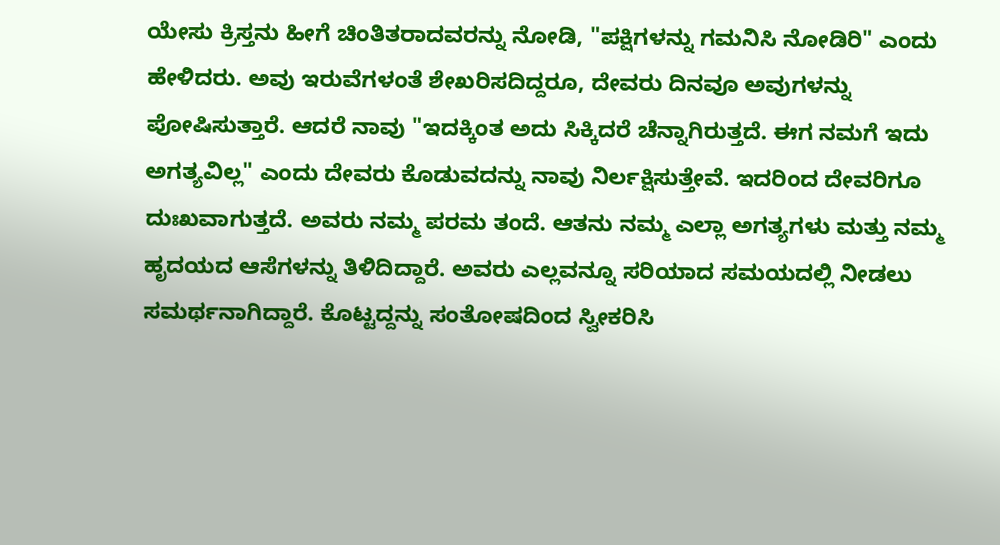ಯೇಸು ಕ್ರಿಸ್ತನು ಹೀಗೆ ಚಿಂತಿತರಾದವರನ್ನು ನೋಡಿ, "ಪಕ್ಷಿಗಳನ್ನು ಗಮನಿಸಿ ನೋಡಿರಿ" ಎಂದು ಹೇಳಿದರು. ಅವು ಇರುವೆಗಳಂತೆ ಶೇಖರಿಸದಿದ್ದರೂ, ದೇವರು ದಿನವೂ ಅವುಗಳನ್ನು ಪೋಷಿಸುತ್ತಾರೆ. ಆದರೆ ನಾವು "ಇದಕ್ಕಿಂತ ಅದು ಸಿಕ್ಕಿದರೆ ಚೆನ್ನಾಗಿರುತ್ತದೆ. ಈಗ ನಮಗೆ ಇದು ಅಗತ್ಯವಿಲ್ಲ" ಎಂದು ದೇವರು ಕೊಡುವದನ್ನು ನಾವು ನಿರ್ಲಕ್ಷಿಸುತ್ತೇವೆ. ಇದರಿಂದ ದೇವರಿಗೂ ದುಃಖವಾಗುತ್ತದೆ. ಅವರು ನಮ್ಮ ಪರಮ ತಂದೆ. ಆತನು ನಮ್ಮ ಎಲ್ಲಾ ಅಗತ್ಯಗಳು ಮತ್ತು ನಮ್ಮ ಹೃದಯದ ಆಸೆಗಳನ್ನು ತಿಳಿದಿದ್ದಾರೆ. ಅವರು ಎಲ್ಲವನ್ನೂ ಸರಿಯಾದ ಸಮಯದಲ್ಲಿ ನೀಡಲು ಸಮರ್ಥನಾಗಿದ್ದಾರೆ. ಕೊಟ್ಟದ್ದನ್ನು ಸಂತೋಷದಿಂದ ಸ್ವೀಕರಿಸಿ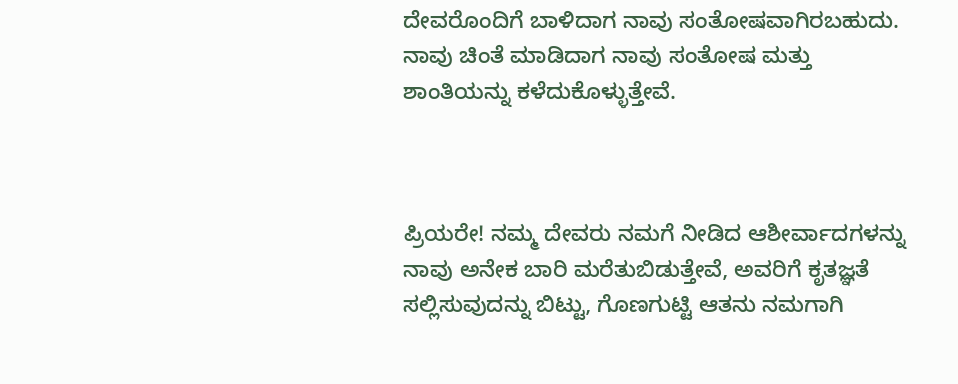ದೇವರೊಂದಿಗೆ ಬಾಳಿದಾಗ ನಾವು ಸಂತೋಷವಾಗಿರಬಹುದು. ನಾವು ಚಿಂತೆ ಮಾಡಿದಾಗ ನಾವು ಸಂತೋಷ ಮತ್ತು ಶಾಂತಿಯನ್ನು ಕಳೆದುಕೊಳ್ಳುತ್ತೇವೆ.



ಪ್ರಿಯರೇ! ನಮ್ಮ ದೇವರು ನಮಗೆ ನೀಡಿದ ಆಶೀರ್ವಾದಗಳನ್ನು ನಾವು ಅನೇಕ ಬಾರಿ ಮರೆತುಬಿಡುತ್ತೇವೆ, ಅವರಿಗೆ ಕೃತಜ್ಞತೆ ಸಲ್ಲಿಸುವುದನ್ನು ಬಿಟ್ಟು, ಗೊಣಗುಟ್ಟಿ ಆತನು ನಮಗಾಗಿ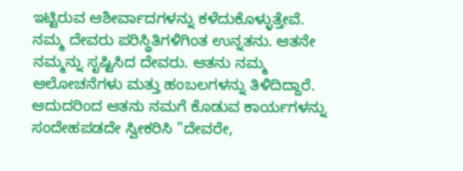ಇಟ್ಟಿರುವ ಆಶೀರ್ವಾದಗಳನ್ನು ಕಳೆದುಕೊಳ್ಳುತ್ತೇವೆ. ನಮ್ಮ ದೇವರು ಪರಿಸ್ಥಿತಿಗಳಿಗಿಂತ ಉನ್ನತನು. ಆತನೇ ನಮ್ಮನ್ನು ಸೃಷ್ಟಿಸಿದ ದೇವರು. ಆತನು ನಮ್ಮ ಆಲೋಚನೆಗಳು ಮತ್ತು ಹಂಬಲಗಳನ್ನು ತಿಳಿದಿದ್ದಾರೆ. ಆದುದರಿಂದ ಆತನು ನಮಗೆ ಕೊಡುವ ಕಾರ್ಯಗಳನ್ನು ಸಂದೇಹಪಡದೇ ಸ್ವೀಕರಿಸಿ "ದೇವರೇ,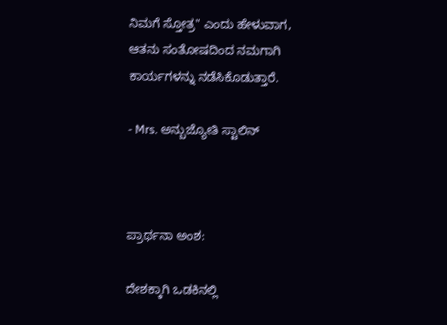ನಿಮಗೆ ಸ್ತೋತ್ರ" ಎಂದು ಹೇಳುವಾಗ, ಆತನು ಸಂತೋಷದಿಂದ ನಮಗಾಗಿ ಕಾರ್ಯಗಳನ್ನು ನಡೆಸಿಕೊಡುತ್ತಾರೆ.

- Mrs. ಅನ್ಬುಜ್ಯೋತಿ ಸ್ಟಾಲಿನ್



ಪ್ರಾರ್ಥನಾ ಅಂಶ:

ದೇಶಕ್ಕಾಗಿ ಒಡಕಿನಲ್ಲಿ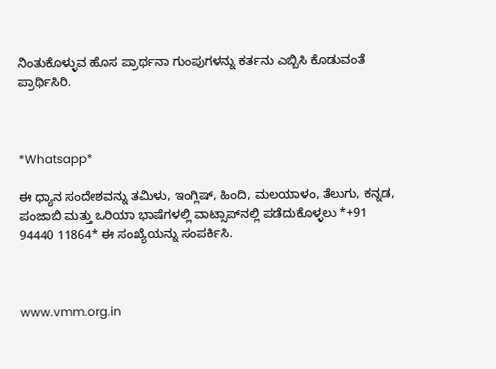ನಿಂತುಕೊಳ್ಳುವ‌ ಹೊಸ ಪ್ರಾರ್ಥನಾ ಗುಂಪುಗಳನ್ನು ಕರ್ತನು ಎಬ್ಬಿಸಿ ಕೊಡುವಂತೆ ಪ್ರಾರ್ಥಿಸಿರಿ.



*Whatsapp*

ಈ ಧ್ಯಾನ ಸಂದೇಶವನ್ನು ತಮಿಳು, ಇಂಗ್ಲಿಷ್, ಹಿಂದಿ, ಮಲಯಾಳಂ, ತೆಲುಗು, ಕನ್ನಡ, ಪಂಜಾಬಿ ಮತ್ತು ಒರಿಯಾ ಭಾಷೆಗಳಲ್ಲಿ ವಾಟ್ಸಾಪ್‌ನಲ್ಲಿ ಪಡೆದುಕೊಳ್ಳಲು *+91 94440 11864* ಈ ಸಂಖ್ಯೆಯನ್ನು ಸಂಪರ್ಕಿಸಿ.



www.vmm.org.in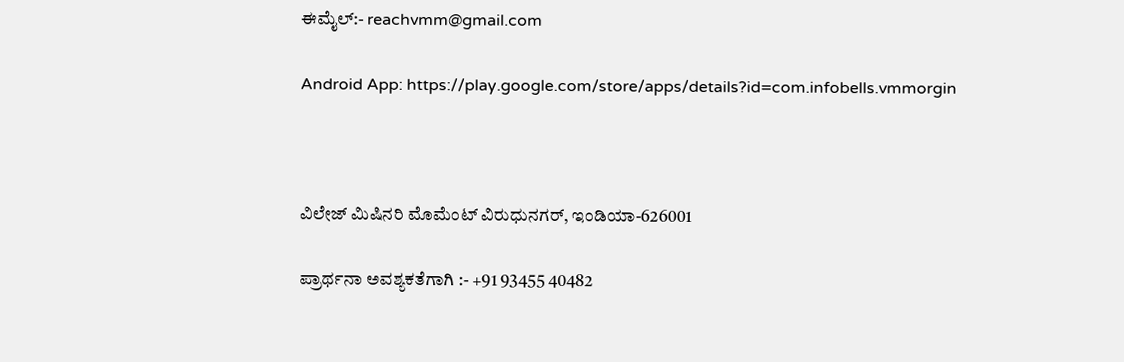ಈಮೈಲ್:- reachvmm@gmail.com

Android App: https://play.google.com/store/apps/details?id=com.infobells.vmmorgin



ವಿಲೇಜ್ ಮಿಷಿನರಿ ಮೊಮೆಂಟ್ ವಿರುಧುನಗರ್, ಇಂಡಿಯಾ-626001

ಪ್ರಾರ್ಥನಾ ಅವಶ್ಯಕತೆಗಾಗಿ :- +91 93455 40482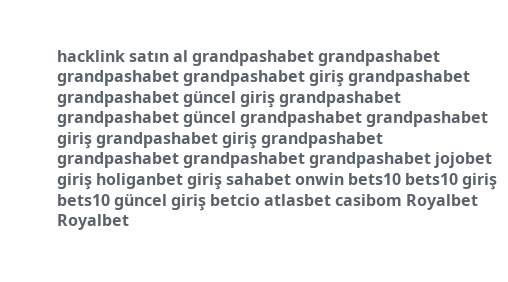hacklink satın al grandpashabet grandpashabet grandpashabet grandpashabet giriş grandpashabet grandpashabet güncel giriş grandpashabet grandpashabet güncel grandpashabet grandpashabet giriş grandpashabet giriş grandpashabet grandpashabet grandpashabet grandpashabet jojobet giriş holiganbet giriş sahabet onwin bets10 bets10 giriş bets10 güncel giriş betcio atlasbet casibom Royalbet Royalbet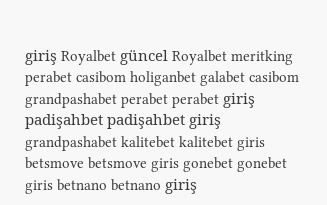giriş Royalbet güncel Royalbet meritking perabet casibom holiganbet galabet casibom grandpashabet perabet perabet giriş padişahbet padişahbet giriş grandpashabet kalitebet kalitebet giris betsmove betsmove giris gonebet gonebet giris betnano betnano giriş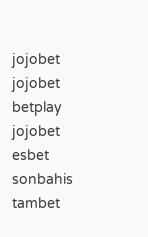jojobet jojobet betplay jojobet esbet sonbahis tambet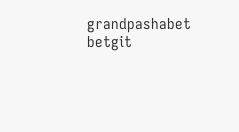grandpashabet betgit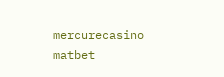mercurecasino matbet